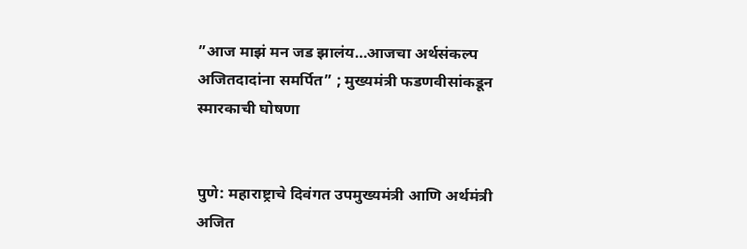”आज माझं मन जड झालंय…आजचा अर्थसंकल्प अजितदादांना समर्पित” ; मुख्यमंत्री फडणवीसांकडून स्मारकाची घोषणा


पुणे: महाराष्ट्राचे दिवंगत उपमुख्यमंत्री आणि अर्थमंत्री अजित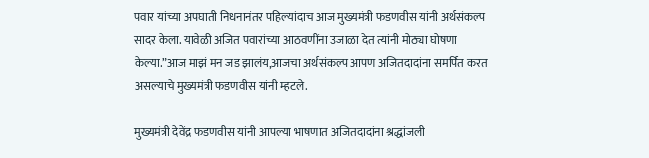पवार यांच्या अपघाती निधनानंतर पहिल्यांदाच आज मुख्यमंत्री फडणवीस यांनी अर्थसंकल्प सादर केला. यावेळी अजित पवारांच्या आठवणींना उजाळा देत त्यांनी मोठ्या घोषणा केल्या.”आज माझं मन जड झालंय,आजचा अर्थसंकल्प आपण अजितदादांना समर्पित करत असल्याचे मुख्यमंत्री फडणवीस यांनी म्हटले.

मुख्यमंत्री देवेंद्र फडणवीस यांनी आपल्या भाषणात अजितदादांना श्रद्धांजली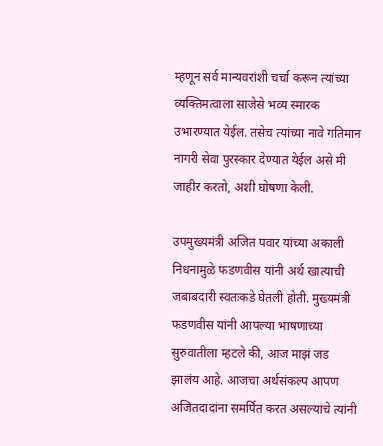म्हणून सर्व मान्यवरांशी चर्चा करून त्यांच्या व्यक्तिमत्वाला साजेसे भव्य स्मारक उभारण्यात येईल. तसेच त्यांच्या नावे गतिमान नागरी सेवा पुरस्कार देण्यात येईल असे मी जाहीर करतो, अशी घोषणा केली.

उपमुख्यमंत्री अजित पवार यांच्या अकाली निधनामुळे फडणवीस यांनी अर्थ खात्याची जबाबदारी स्वतःकडे घेतली होती. मुख्यमंत्री फडणवीस यांनी आपल्या भाषणाच्या सुरुवातीला म्हटले की, आज माझं जड झालंय आहे. आजचा अर्थसंकल्प आपण अजितदादांना समर्पित करत असल्याचे त्यांनी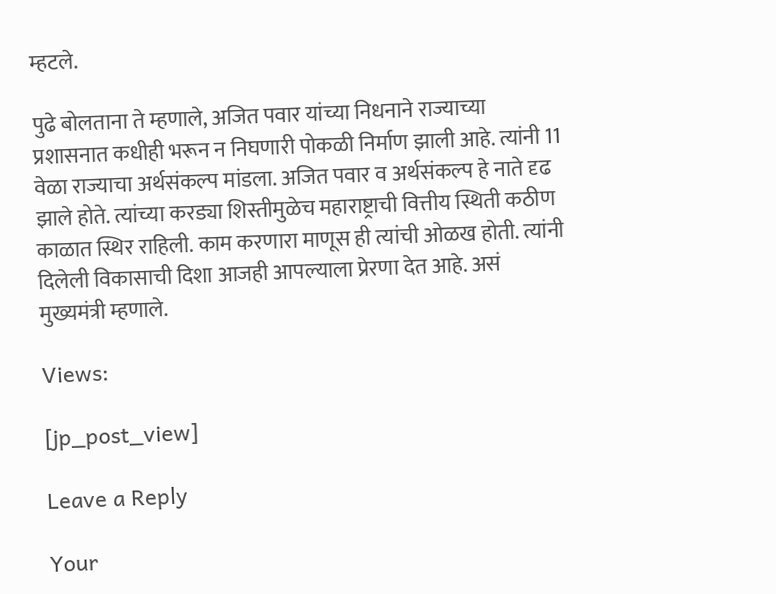म्हटले.

पुढे बोलताना ते म्हणाले, अजित पवार यांच्या निधनाने राज्याच्या प्रशासनात कधीही भरून न निघणारी पोकळी निर्माण झाली आहे. त्यांनी 11 वेळा राज्याचा अर्थसंकल्प मांडला. अजित पवार व अर्थसंकल्प हे नाते दृढ झाले होते. त्यांच्या करड्या शिस्तीमुळेच महाराष्ट्राची वित्तीय स्थिती कठीण काळात स्थिर राहिली. काम करणारा माणूस ही त्यांची ओळख होती. त्यांनी दिलेली विकासाची दिशा आजही आपल्याला प्रेरणा देत आहे. असं मुख्यमंत्री म्हणाले.

Views:

[jp_post_view]

Leave a Reply

Your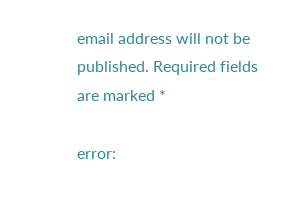email address will not be published. Required fields are marked *

error: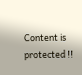Content is protected !!